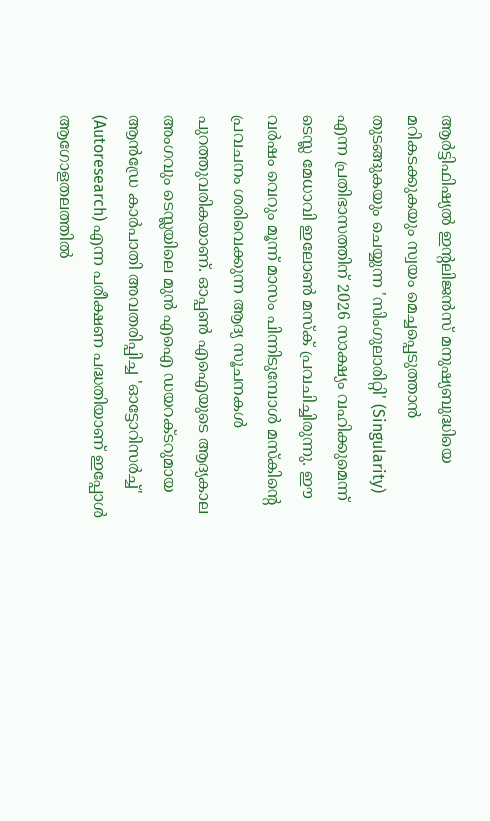ആർട്ടിഫിഷ്യൽ ഇന്റലിജൻസ് മനുഷ്യബുദ്ധിയെ മറികടക്കുകയും സ്വയം മെച്ചപ്പെടുത്താൻ തുടങ്ങുകയും ചെയ്യുന്ന 'സിംഗുലാരിറ്റി' (Singularity) എന്ന പ്രതിഭാസത്തിന് 2026 സാക്ഷ്യം വഹിക്കുമെന്ന് ടെസ്ല മേധാവി ഇലോൺ മസ്ക് പ്രവചിച്ചിരുന്നു. ഈ വർഷം വെറും മൂന്ന് മാസം പിന്നിടുമ്പോൾ മസ്കിന്റെ പ്രവചനം ശരിവെക്കുന്ന ആദ്യ സൂചനകൾ പുറത്തുവരികയാണ്. ഓപ്പൺ എഐയുടെ ആദ്യകാല അംഗവും ടെസ്ലയിലെ മുൻ എഐ ഡയറക്ടറുമായ ആൻഡ്രേ കാർപാതി അവതരിപ്പിച്ച 'ഓട്ടോറിസർച്ച്' (Autoresearch) എന്ന പരീക്ഷണ പദ്ധതിയാണ് ഇപ്പോൾ ആഗോളതലത്തിൽ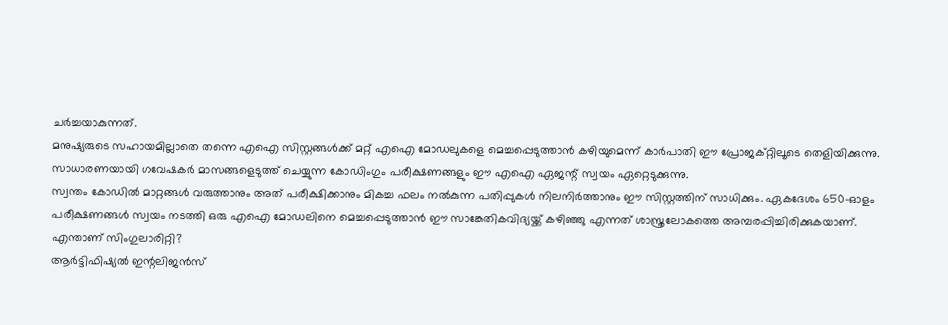ചർച്ചയാകുന്നത്.
മനുഷ്യരുടെ സഹായമില്ലാതെ തന്നെ എഐ സിസ്റ്റങ്ങൾക്ക് മറ്റ് എഐ മോഡലുകളെ മെച്ചപ്പെടുത്താൻ കഴിയുമെന്ന് കാർപാതി ഈ പ്രോജക്റ്റിലൂടെ തെളിയിക്കുന്നു. സാധാരണയായി ഗവേഷകർ മാസങ്ങളെടുത്ത് ചെയ്യുന്ന കോഡിംഗും പരീക്ഷണങ്ങളും ഈ എഐ ഏജന്റ് സ്വയം ഏറ്റെടുക്കുന്നു.
സ്വന്തം കോഡിൽ മാറ്റങ്ങൾ വരുത്താനും അത് പരീക്ഷിക്കാനും മികച്ച ഫലം നൽകുന്ന പതിപ്പുകൾ നിലനിർത്താനും ഈ സിസ്റ്റത്തിന് സാധിക്കും. ഏകദേശം 650-ഓളം പരീക്ഷണങ്ങൾ സ്വയം നടത്തി ഒരു എഐ മോഡലിനെ മെച്ചപ്പെടുത്താൻ ഈ സാങ്കേതികവിദ്യയ്ക്ക് കഴിഞ്ഞു എന്നത് ശാസ്ത്രലോകത്തെ അമ്പരപ്പിച്ചിരിക്കുകയാണ്.
എന്താണ് സിംഗുലാരിറ്റി?
ആർട്ടിഫിഷ്യൽ ഇന്റലിജൻസ്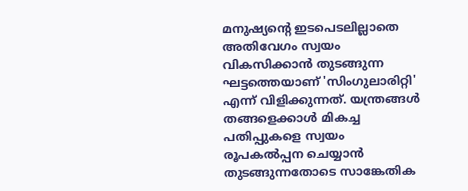മനുഷ്യന്റെ ഇടപെടലില്ലാതെ അതിവേഗം സ്വയം വികസിക്കാൻ തുടങ്ങുന്ന ഘട്ടത്തെയാണ് 'സിംഗുലാരിറ്റി' എന്ന് വിളിക്കുന്നത്. യന്ത്രങ്ങൾ തങ്ങളെക്കാൾ മികച്ച പതിപ്പുകളെ സ്വയം രൂപകൽപ്പന ചെയ്യാൻ തുടങ്ങുന്നതോടെ സാങ്കേതിക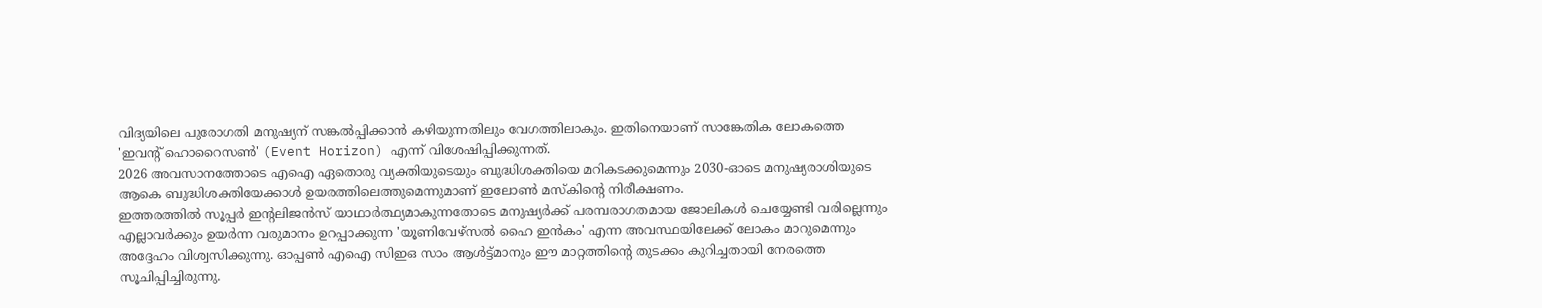വിദ്യയിലെ പുരോഗതി മനുഷ്യന് സങ്കൽപ്പിക്കാൻ കഴിയുന്നതിലും വേഗത്തിലാകും. ഇതിനെയാണ് സാങ്കേതിക ലോകത്തെ 'ഇവന്റ് ഹൊറൈസൺ' (Event Horizon) എന്ന് വിശേഷിപ്പിക്കുന്നത്.
2026 അവസാനത്തോടെ എഐ ഏതൊരു വ്യക്തിയുടെയും ബുദ്ധിശക്തിയെ മറികടക്കുമെന്നും 2030-ഓടെ മനുഷ്യരാശിയുടെ ആകെ ബുദ്ധിശക്തിയേക്കാൾ ഉയരത്തിലെത്തുമെന്നുമാണ് ഇലോൺ മസ്കിന്റെ നിരീക്ഷണം.
ഇത്തരത്തിൽ സൂപ്പർ ഇൻ്റലിജൻസ് യാഥാർത്ഥ്യമാകുന്നതോടെ മനുഷ്യർക്ക് പരമ്പരാഗതമായ ജോലികൾ ചെയ്യേണ്ടി വരില്ലെന്നും എല്ലാവർക്കും ഉയർന്ന വരുമാനം ഉറപ്പാക്കുന്ന 'യൂണിവേഴ്സൽ ഹൈ ഇൻകം' എന്ന അവസ്ഥയിലേക്ക് ലോകം മാറുമെന്നും അദ്ദേഹം വിശ്വസിക്കുന്നു. ഓപ്പൺ എഐ സിഇഒ സാം ആൾട്ട്മാനും ഈ മാറ്റത്തിന്റെ തുടക്കം കുറിച്ചതായി നേരത്തെ സൂചിപ്പിച്ചിരുന്നു.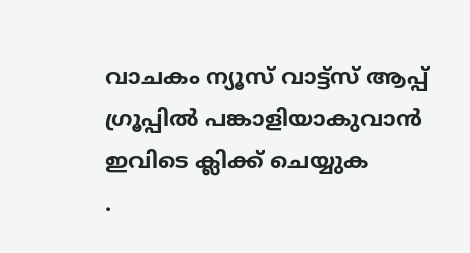വാചകം ന്യൂസ് വാട്ട്സ് ആപ്പ് ഗ്രൂപ്പിൽ പങ്കാളിയാകുവാൻ
ഇവിടെ ക്ലിക്ക് ചെയ്യുക
.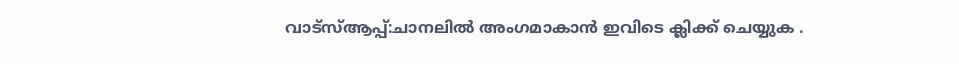വാട്സ്ആപ്പ്:ചാനലിൽ അംഗമാകാൻ ഇവിടെ ക്ലിക്ക് ചെയ്യുക .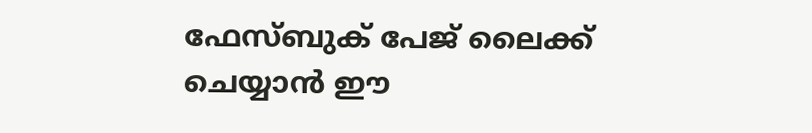ഫേസ്ബുക് പേജ് ലൈക്ക് ചെയ്യാൻ ഈ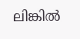ലിങ്കിൽ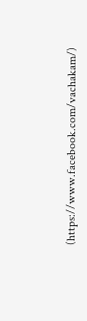(https://www.facebook.com/vachakam/)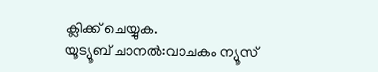ക്ലിക്ക് ചെയ്യുക.
യൂട്യൂബ് ചാനൽ:വാചകം ന്യൂസ്